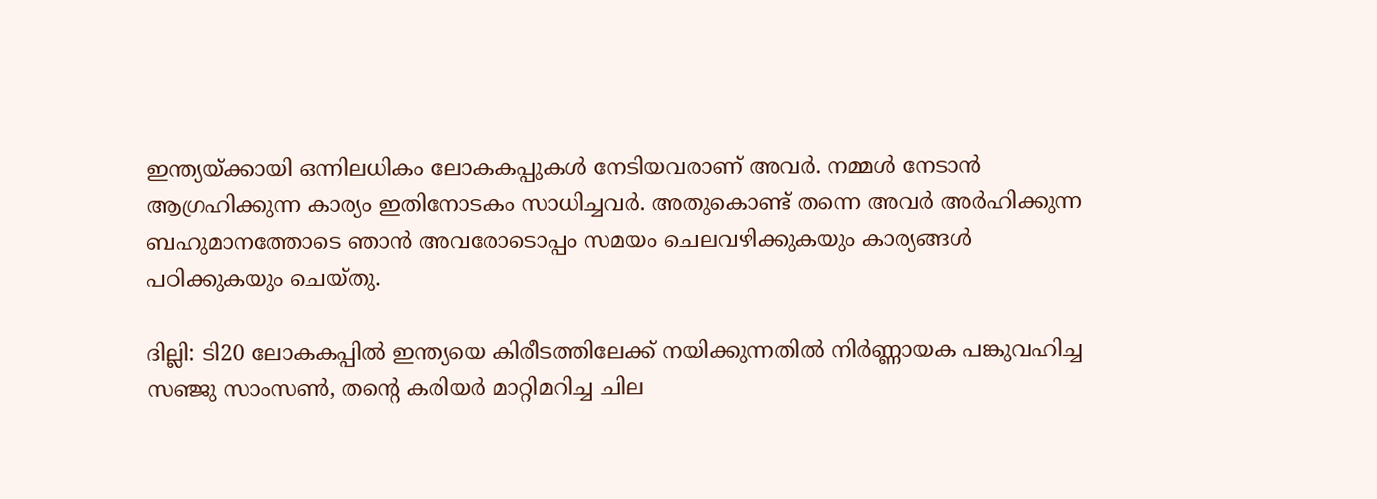ഇന്ത്യയ്ക്കായി ഒന്നിലധികം ലോകകപ്പുകൾ നേടിയവരാണ് അവർ. നമ്മൾ നേടാൻ ആഗ്രഹിക്കുന്ന കാര്യം ഇതിനോടകം സാധിച്ചവർ. അതുകൊണ്ട് തന്നെ അവർ അര്‍ഹിക്കുന്ന ബഹുമാനത്തോടെ ഞാൻ അവരോടൊപ്പം സമയം ചെലവഴിക്കുകയും കാര്യങ്ങൾ പഠിക്കുകയും ചെയ്തു.

ദില്ലി: ടി20 ലോകകപ്പിൽ ഇന്ത്യയെ കിരീടത്തിലേക്ക് നയിക്കുന്നതിൽ നിർണ്ണായക പങ്കുവഹിച്ച സഞ്ജു സാംസൺ, തന്‍റെ കരിയർ മാറ്റിമറിച്ച ചില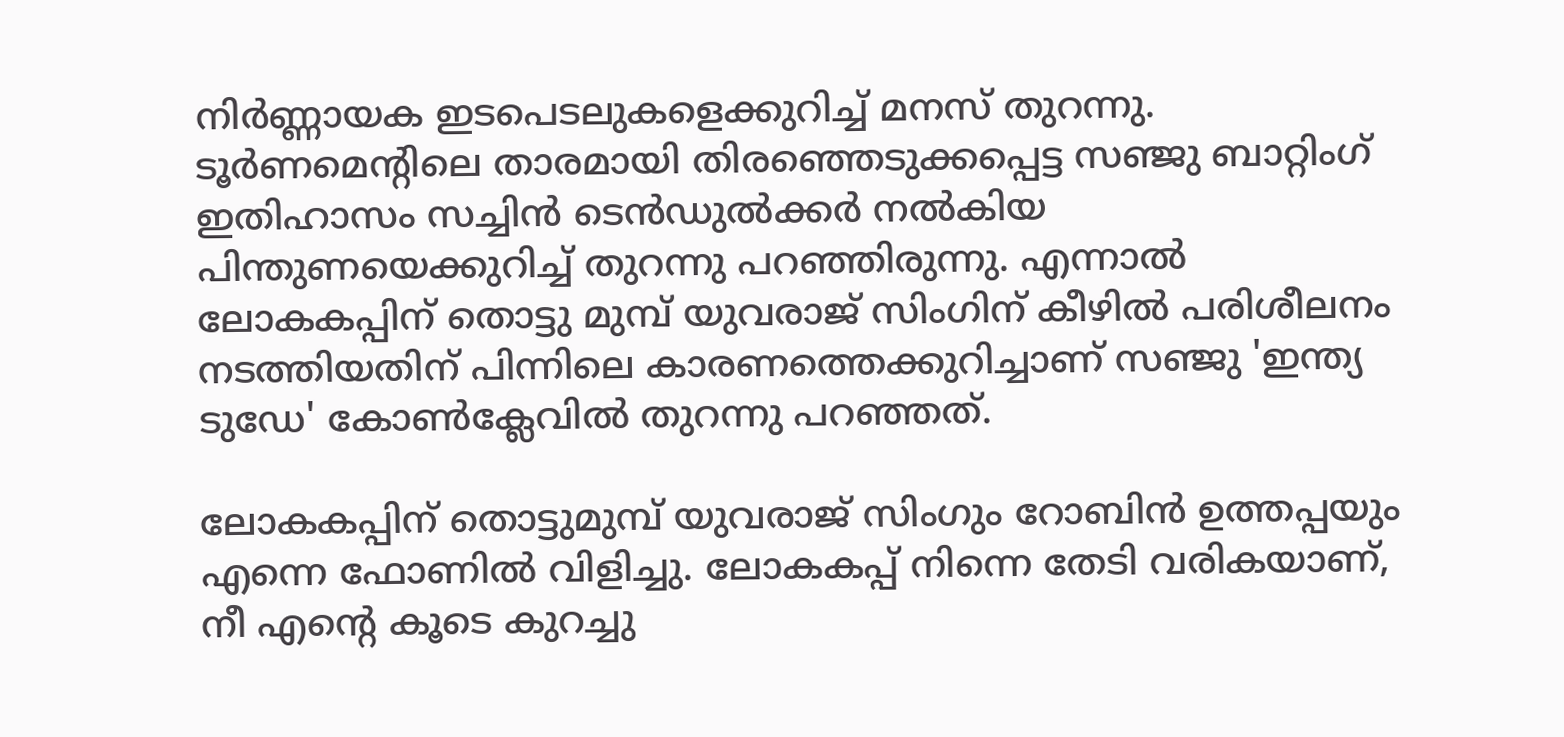നിർണ്ണായക ഇടപെടലുകളെക്കുറിച്ച് മനസ് തുറന്നു. ടൂർണമെന്‍റിലെ താരമായി തിരഞ്ഞെടുക്കപ്പെട്ട സഞ്ജു ബാറ്റിംഗ് ഇതിഹാസം സച്ചിന്‍ ടെന്‍ഡുൽക്കർ നല്‍കിയ പിന്തുണയെക്കുറിച്ച് തുറന്നു പറഞ്ഞിരുന്നു. എന്നാല്‍ ലോകകപ്പിന് തൊട്ടു മുമ്പ് യുവരാജ് സിംഗിന് കീഴില്‍ പരിശീലനം നടത്തിയതിന് പിന്നിലെ കാരണത്തെക്കുറിച്ചാണ് സഞ്ജു 'ഇന്ത്യ ടുഡേ' കോണ്‍ക്ലേവില്‍ തുറന്നു പറഞ്ഞത്.

ലോകകപ്പിന് തൊട്ടുമുമ്പ് യുവരാജ് സിംഗും റോബിൻ ഉത്തപ്പയും എന്നെ ഫോണിൽ വിളിച്ചു. ലോകകപ്പ് നിന്നെ തേടി വരികയാണ്, നീ എന്‍റെ കൂടെ കുറച്ചു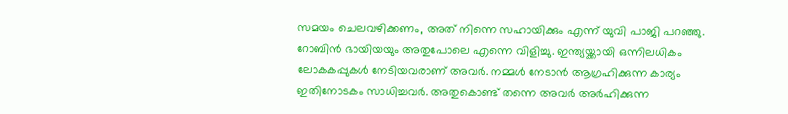സമയം ചെലവഴിക്കണം, അത് നിന്നെ സഹായിക്കും എന്ന് യുവി പാജി പറഞ്ഞു. റോബിൻ ഭായിയയും അതുപോലെ എന്നെ വിളിച്ചു. ഇന്ത്യയ്ക്കായി ഒന്നിലധികം ലോകകപ്പുകൾ നേടിയവരാണ് അവർ. നമ്മൾ നേടാൻ ആഗ്രഹിക്കുന്ന കാര്യം ഇതിനോടകം സാധിച്ചവർ. അതുകൊണ്ട് തന്നെ അവർ അര്‍ഹിക്കുന്ന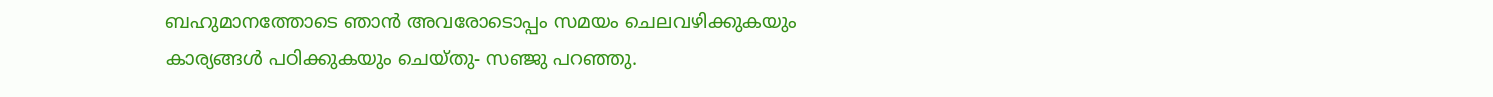ബഹുമാനത്തോടെ ഞാൻ അവരോടൊപ്പം സമയം ചെലവഴിക്കുകയും കാര്യങ്ങൾ പഠിക്കുകയും ചെയ്തു- സഞ്ജു പറഞ്ഞു.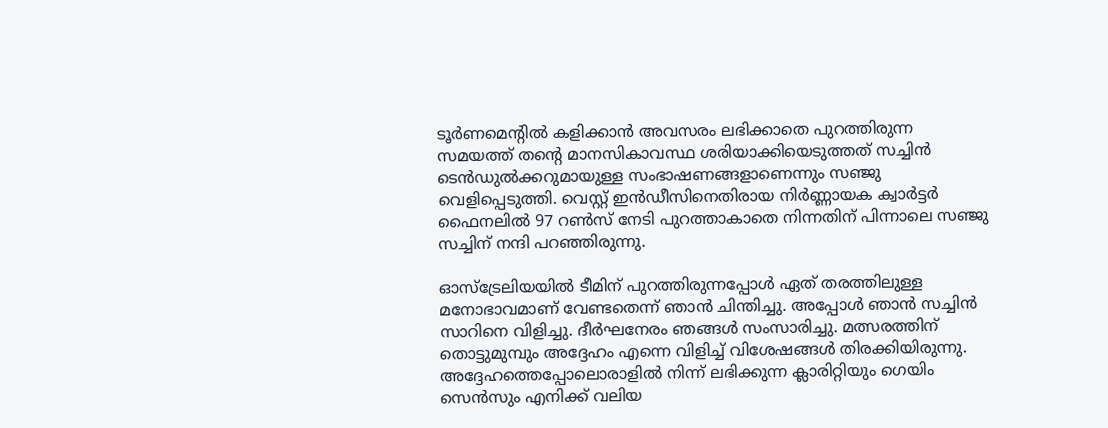ടൂർണമെന്‍റിൽ കളിക്കാൻ അവസരം ലഭിക്കാതെ പുറത്തിരുന്ന സമയത്ത് തന്‍റെ മാനസികാവസ്ഥ ശരിയാക്കിയെടുത്തത് സച്ചിൻ ടെൻ‍ഡുൽക്കറുമായുള്ള സംഭാഷണങ്ങളാണെന്നും സഞ്ജു വെളിപ്പെടുത്തി. വെസ്റ്റ് ഇൻഡീസിനെതിരായ നിർണ്ണായക ക്വാർട്ടർ ഫൈനലിൽ 97 റൺസ് നേടി പുറത്താകാതെ നിന്നതിന് പിന്നാലെ സഞ്ജു സച്ചിന് നന്ദി പറഞ്ഞിരുന്നു.

ഓസ്‌ട്രേലിയയിൽ ടീമിന് പുറത്തിരുന്നപ്പോൾ ഏത് തരത്തിലുള്ള മനോഭാവമാണ് വേണ്ടതെന്ന് ഞാൻ ചിന്തിച്ചു. അപ്പോൾ ഞാൻ സച്ചിൻ സാറിനെ വിളിച്ചു. ദീര്‍ഘനേരം ഞങ്ങൾ സംസാരിച്ചു. മത്സരത്തിന് തൊട്ടുമുമ്പും അദ്ദേഹം എന്നെ വിളിച്ച് വിശേഷങ്ങൾ തിരക്കിയിരുന്നു. അദ്ദേഹത്തെപ്പോലൊരാളിൽ നിന്ന് ലഭിക്കുന്ന ക്ലാരിറ്റിയും ഗെയിം സെൻസും എനിക്ക് വലിയ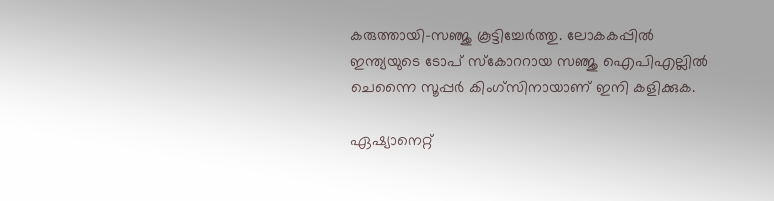കരുത്തായി-സഞ്ജു കൂട്ടിച്ചേർത്തു. ലോകകപ്പില്‍ ഇന്ത്യയുടെ ടോപ് സ്കോററായ സഞ്ജു ഐപിഎല്ലില്‍ ചെന്നൈ സൂപ്പര്‍ കിംഗ്സിനായാണ് ഇനി കളിക്കുക.

ഏഷ്യാനെറ്റ്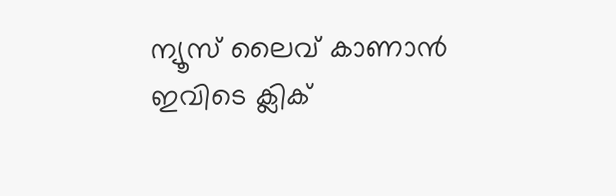ന്യൂസ് ലൈവ് കാണാന്‍ ഇവിടെ ക്ലിക്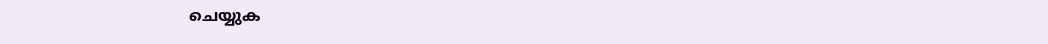ചെയ്യുക